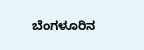ಬೆಂಗಳೂರಿನ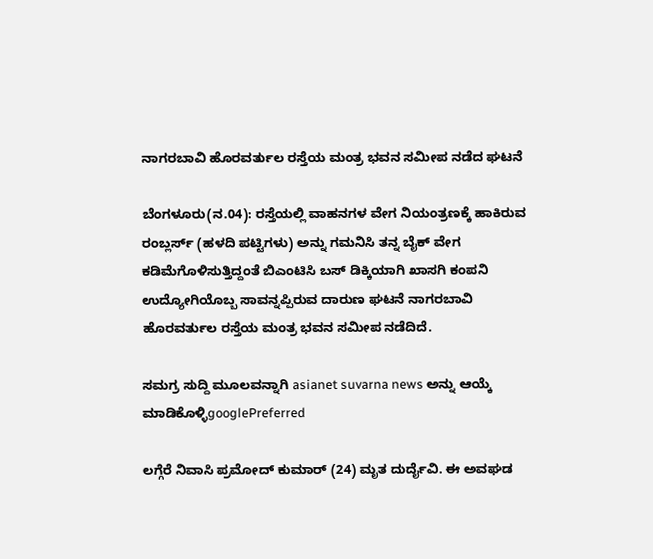ನಾಗರಬಾವಿ ಹೊರವರ್ತುಲ ರಸ್ತೆಯ ಮಂತ್ರ ಭವನ ಸಮೀಪ ನಡೆದ ಘಟನೆ

ಬೆಂಗಳೂರು(ನ.04): ರಸ್ತೆಯಲ್ಲಿ ವಾಹನಗಳ ವೇಗ ನಿಯಂತ್ರಣಕ್ಕೆ ಹಾಕಿರುವ ರಂಬ್ಲರ್ಸ್‌ (ಹಳದಿ ಪಟ್ಟಿಗಳು) ಅನ್ನು ಗಮನಿಸಿ ತನ್ನ ಬೈಕ್‌ ವೇಗ ಕಡಿಮೆಗೊಳಿಸುತ್ತಿದ್ದಂತೆ ಬಿಎಂಟಿಸಿ ಬಸ್‌ ಡಿಕ್ಕಿಯಾಗಿ ಖಾಸಗಿ ಕಂಪನಿ ಉದ್ಯೋಗಿಯೊಬ್ಬ ಸಾವನ್ನಪ್ಪಿರುವ ದಾರುಣ ಘಟನೆ ನಾಗರಬಾವಿ ಹೊರವರ್ತುಲ ರಸ್ತೆಯ ಮಂತ್ರ ಭವನ ಸಮೀಪ ನಡೆದಿದೆ.

ಸಮಗ್ರ ಸುದ್ದಿ ಮೂಲವನ್ನಾಗಿ asianet suvarna news ಅನ್ನು ಆಯ್ಕೆ ಮಾಡಿಕೊಳ್ಳಿgooglePreferred

ಲಗ್ಗೆರೆ ನಿವಾಸಿ ಪ್ರಮೋದ್‌ ಕುಮಾರ್‌ (24) ಮೃತ ದುರ್ದೈವಿ. ಈ ಅವಘಡ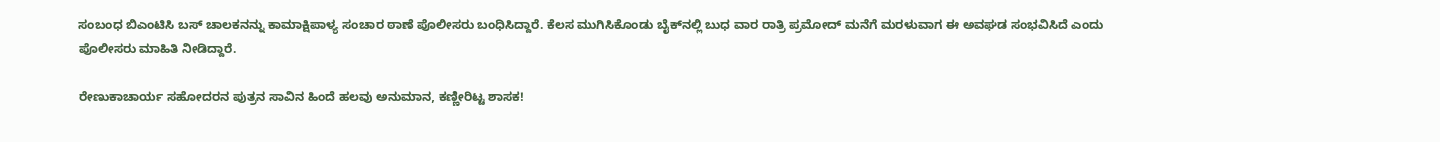ಸಂಬಂಧ ಬಿಎಂಟಿಸಿ ಬಸ್‌ ಚಾಲಕನನ್ನು ಕಾಮಾಕ್ಷಿಪಾಳ್ಯ ಸಂಚಾರ ಠಾಣೆ ಪೊಲೀಸರು ಬಂಧಿಸಿದ್ದಾರೆ. ಕೆಲಸ ಮುಗಿಸಿಕೊಂಡು ಬೈಕ್‌ನಲ್ಲಿ ಬುಧ ವಾರ ರಾತ್ರಿ ಪ್ರಮೋದ್‌ ಮನೆಗೆ ಮರಳುವಾಗ ಈ ಅವಘಡ ಸಂಭವಿಸಿದೆ ಎಂದು ಪೊಲೀಸರು ಮಾಹಿತಿ ನೀಡಿದ್ದಾರೆ.

ರೇಣುಕಾಚಾರ್ಯ ಸಹೋದರನ ಪುತ್ರನ ಸಾವಿನ ಹಿಂದೆ ಹಲವು ಅನುಮಾನ, ಕಣ್ಣೀರಿಟ್ಟ ಶಾಸಕ!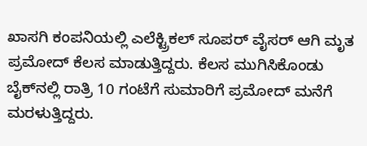ಖಾಸಗಿ ಕಂಪನಿಯಲ್ಲಿ ಎಲೆಕ್ಟ್ರಿಕಲ್‌ ಸೂಪರ್‌ ವೈಸರ್‌ ಆಗಿ ಮೃತ ಪ್ರಮೋದ್‌ ಕೆಲಸ ಮಾಡುತ್ತಿದ್ದರು. ಕೆಲಸ ಮುಗಿಸಿಕೊಂಡು ಬೈಕ್‌ನಲ್ಲಿ ರಾತ್ರಿ 10 ಗಂಟೆಗೆ ಸುಮಾರಿಗೆ ಪ್ರಮೋದ್‌ ಮನೆಗೆ ಮರಳುತ್ತಿದ್ದರು.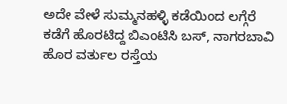ಅದೇ ವೇಳೆ ಸುಮ್ಮನಹಳ್ಳಿ ಕಡೆಯಿಂದ ಲಗ್ಗೆರೆ ಕಡೆಗೆ ಹೊರಟಿದ್ದ ಬಿಎಂಟಿಸಿ ಬಸ್‌, ನಾಗರಬಾವಿ ಹೊರ ವರ್ತುಲ ರಸ್ತೆಯ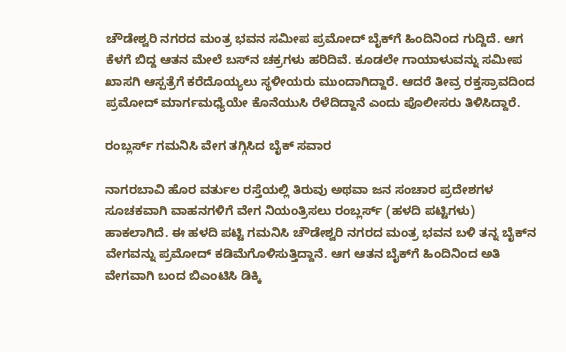ಚೌಡೇಶ್ವರಿ ನಗರದ ಮಂತ್ರ ಭವನ ಸಮೀಪ ಪ್ರಮೋದ್‌ ಬೈಕ್‌ಗೆ ಹಿಂದಿನಿಂದ ಗುದ್ದಿದೆ. ಆಗ ಕೆಳಗೆ ಬಿದ್ದ ಆತನ ಮೇಲೆ ಬಸ್‌ನ ಚಕ್ರಗಳು ಹರಿದಿವೆ. ಕೂಡಲೇ ಗಾಯಾಳುವನ್ನು ಸಮೀಪ ಖಾಸಗಿ ಆಸ್ಪತ್ರೆಗೆ ಕರೆದೊಯ್ಯಲು ಸ್ಥಳೀಯರು ಮುಂದಾಗಿದ್ದಾರೆ. ಆದರೆ ತೀವ್ರ ರಕ್ತಸ್ರಾವದಿಂದ ಪ್ರಮೋದ್‌ ಮಾರ್ಗಮಧ್ಯೆಯೇ ಕೊನೆಯುಸಿ ರೆಳೆದಿದ್ದಾನೆ ಎಂದು ಪೊಲೀಸರು ತಿಳಿಸಿದ್ದಾರೆ.

ರಂಬ್ಲರ್ಸ್‌ ಗಮನಿಸಿ ವೇಗ ತಗ್ಗಿಸಿದ ಬೈಕ್‌ ಸವಾರ

ನಾಗರಬಾವಿ ಹೊರ ವರ್ತುಲ ರಸ್ತೆಯಲ್ಲಿ ತಿರುವು ಅಥವಾ ಜನ ಸಂಚಾರ ಪ್ರದೇಶಗಳ ಸೂಚಕವಾಗಿ ವಾಹನಗಳಿಗೆ ವೇಗ ನಿಯಂತ್ರಿಸಲು ರಂಬ್ಲರ್ಸ್‌ (ಹಳದಿ ಪಟ್ಟಿಗಳು) ಹಾಕಲಾಗಿದೆ. ಈ ಹಳದಿ ಪಟ್ಟಿ ಗಮನಿಸಿ ಚೌಡೇಶ್ವರಿ ನಗರದ ಮಂತ್ರ ಭವನ ಬಳಿ ತನ್ನ ಬೈಕ್‌ನ ವೇಗವನ್ನು ಪ್ರಮೋದ್‌ ಕಡಿಮೆಗೊಳಿಸುತ್ತಿದ್ದಾನೆ. ಆಗ ಆತನ ಬೈಕ್‌ಗೆ ಹಿಂದಿನಿಂದ ಅತಿ ವೇಗವಾಗಿ ಬಂದ ಬಿಎಂಟಿಸಿ ಡಿಕ್ಕಿ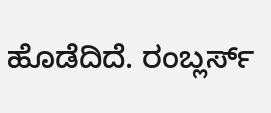ಹೊಡೆದಿದೆ. ರಂಬ್ಲರ್ಸ್‌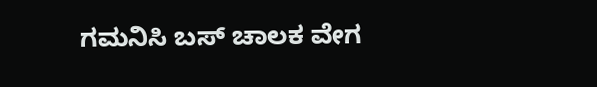ಗಮನಿಸಿ ಬಸ್‌ ಚಾಲಕ ವೇಗ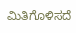ಮಿತಿಗೊಳಿಸದೆ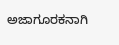ಅಜಾಗೂರಕನಾಗಿ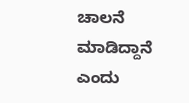ಚಾಲನೆ ಮಾಡಿದ್ದಾನೆ ಎಂದು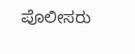ಪೊಲೀಸರು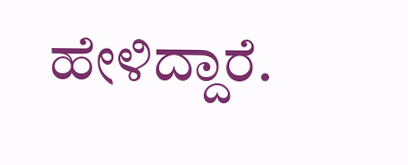ಹೇಳಿದ್ದಾರೆ.